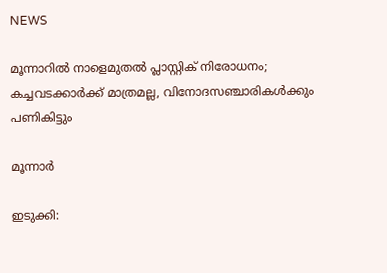NEWS

മൂന്നാറിൽ നാളെമുതൽ പ്ലാസ്റ്റിക് നിരോധനം; കച്ചവടക്കാർക്ക് മാത്രമല്ല, വിനോദസഞ്ചാരികൾക്കും പണികിട്ടും

മൂന്നാർ

ഇടുക്കി: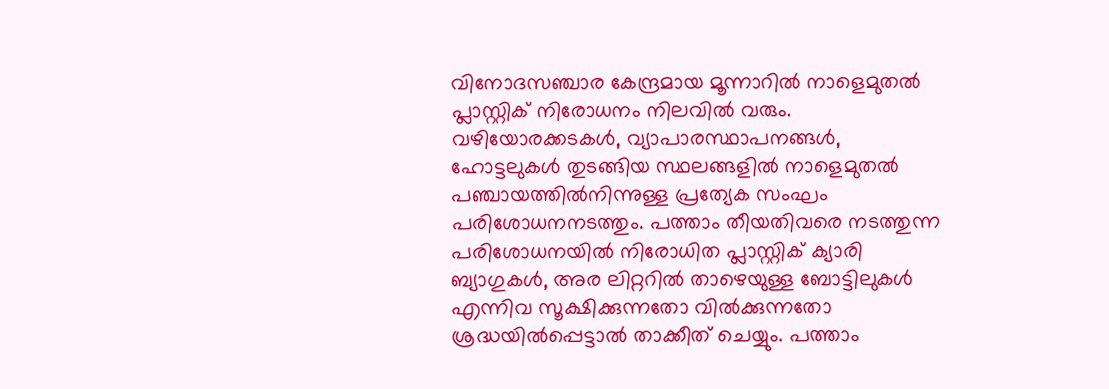വിനോദസഞ്ചാര കേന്ദ്രമായ മൂന്നാറിൽ നാളെമുതൽ പ്ലാസ്റ്റിക് നിരോധനം നിലവിൽ വരും. വഴിയോരക്കടകൾ, വ്യാപാരസ്ഥാപനങ്ങൾ, ഹോട്ടലുകൾ തുടങ്ങിയ സ്ഥലങ്ങളിൽ നാളെമുതൽ പഞ്ചായത്തിൽനിന്നുള്ള പ്രത്യേക സംഘം പരിശോധനനടത്തും. പത്താം തീയതിവരെ നടത്തുന്ന പരിശോധനയിൽ നിരോധിത പ്ലാസ്റ്റിക് ക്യാരി ബ്യാഗുകൾ, അര ലിറ്ററിൽ താഴെയുള്ള ബോട്ടിലുകൾ എന്നിവ സൂക്ഷിക്കുന്നതോ വിൽക്കുന്നതോ ശ്രദ്ധയിൽപ്പെട്ടാൽ താക്കീത് ചെയ്യും. പത്താം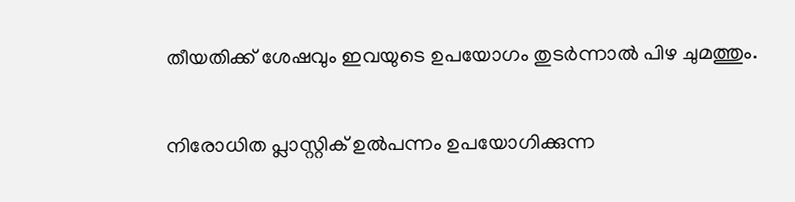തീയതിക്ക് ശേഷവും ഇവയുടെ ഉപയോഗം തുടർന്നാൽ പിഴ ചുമത്തും.

നിരോധിത പ്ലാസ്റ്റിക് ഉൽപന്നം ഉപയോഗിക്കുന്ന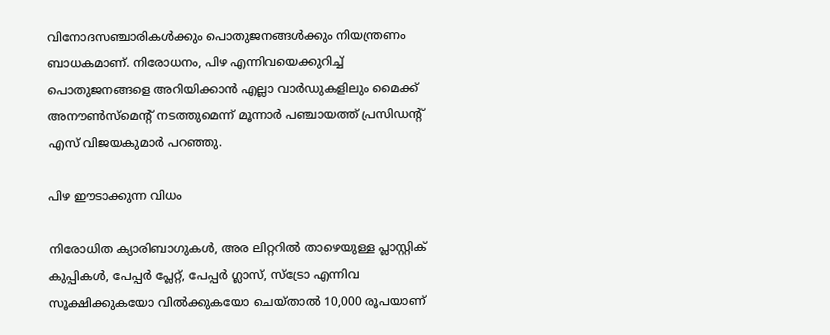വിനോദസഞ്ചാരികൾക്കും പൊതുജനങ്ങൾക്കും നിയന്ത്രണം ബാധകമാണ്. നിരോധനം, പിഴ എന്നിവയെക്കുറിച്ച് പൊതുജനങ്ങളെ അറിയിക്കാൻ എല്ലാ വാർഡുകളിലും മൈക്ക് അനൗൺസ്‌മെന്റ് നടത്തുമെന്ന് മൂന്നാർ പഞ്ചായത്ത് പ്രസിഡന്റ് എസ് വിജയകുമാർ പറഞ്ഞു.

പിഴ ഈടാക്കുന്ന വിധം

നിരോധിത ക്യാരിബാഗുകൾ, അര ലിറ്ററിൽ താഴെയുള്ള പ്ലാസ്റ്റിക് കുപ്പികൾ, പേപ്പർ പ്ലേറ്റ്, പേപ്പർ ഗ്ലാസ്, സ്ട്രോ എന്നിവ സൂക്ഷിക്കുകയോ വിൽക്കുകയോ ചെയ്‌താൽ 10,000 രൂപയാണ്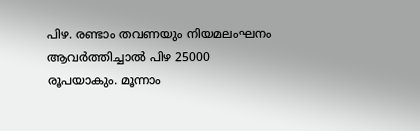പിഴ. രണ്ടാം തവണയും നിയമലംഘനം ആവർത്തിച്ചാൽ പിഴ 25000 രൂപയാകും. മൂന്നാം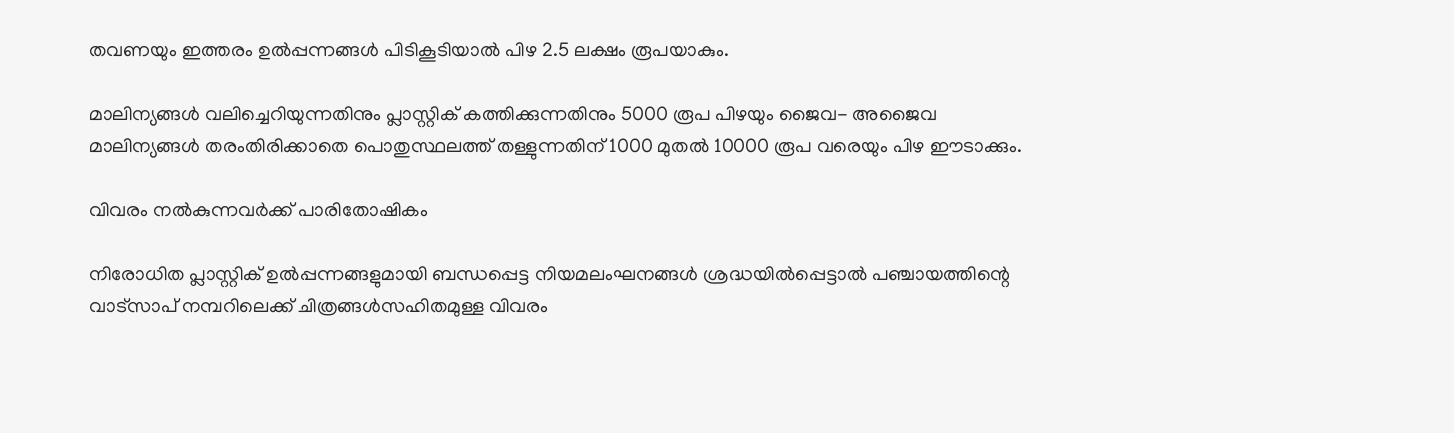തവണയും ഇത്തരം ഉൽപ്പന്നങ്ങൾ പിടികൂടിയാൽ പിഴ 2.5 ലക്ഷം രൂപയാകും.

മാലിന്യങ്ങൾ വലിച്ചെറിയുന്നതിനും പ്ലാസ്റ്റിക് കത്തിക്കുന്നതിനും 5000 രൂപ പിഴയും ജൈവ- അജൈവ മാലിന്യങ്ങൾ തരംതിരിക്കാതെ പൊതുസ്ഥലത്ത് തള്ളുന്നതിന് 1000 മുതൽ 10000 രൂപ വരെയും പിഴ ഈടാക്കും.

വിവരം നൽകുന്നവർക്ക് പാരിതോഷികം

നിരോധിത പ്ലാസ്റ്റിക് ഉൽപ്പന്നങ്ങളുമായി ബന്ധപ്പെട്ട നിയമലംഘനങ്ങൾ ശ്രദ്ധയിൽപ്പെട്ടാൽ പഞ്ചായത്തിന്റെ വാട്‌സാപ് നമ്പറിലെക്ക് ചിത്രങ്ങൾസഹിതമുള്ള വിവരം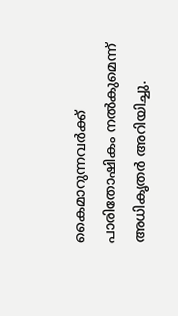കൈമാറുന്നവർക്ക് പാരിതോഷികം നൽകുമെന്ന് അധികൃതർ അറിയിച്ചു.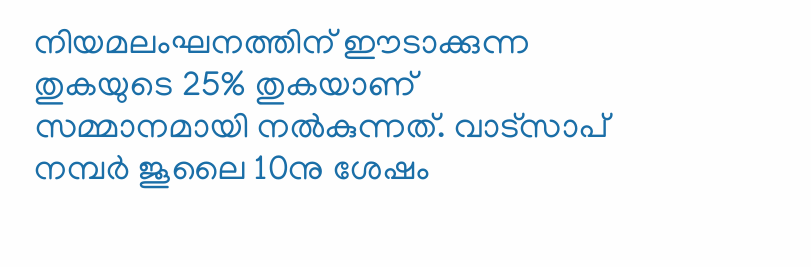നിയമലംഘനത്തിന് ഈടാക്കുന്ന തുകയുടെ 25% തുകയാണ് സമ്മാനമായി നൽകുന്നത്. വാട്‌സാപ് നമ്പർ ജൂലൈ 10നു ശേഷം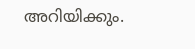അറിയിക്കും.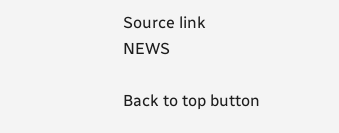Source link
NEWS

Back to top button